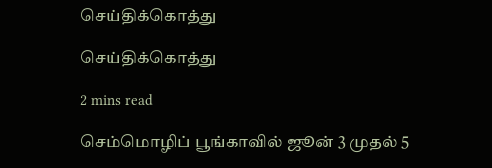செய்திக்கொத்து

செய்திக்கொத்து

2 mins read

செம்மொழிப் பூங்காவில் ஜூன் 3 முதல் 5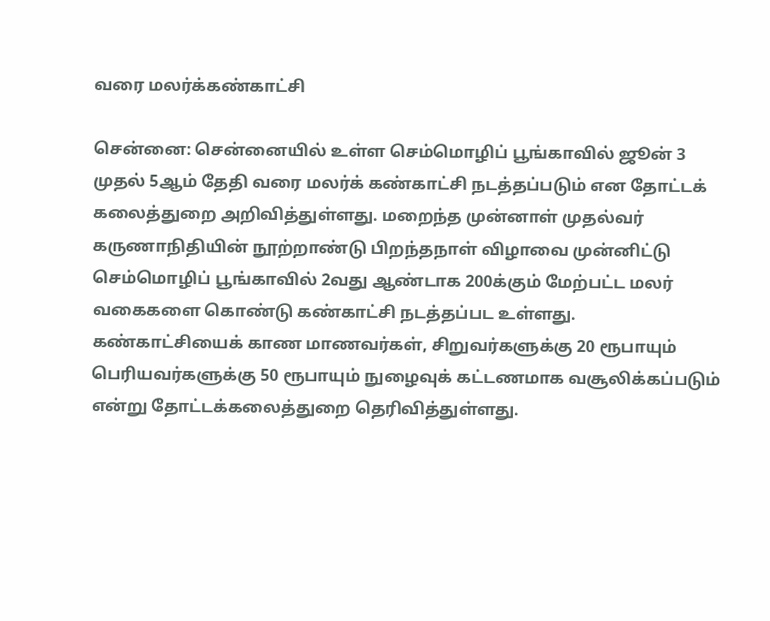வரை மலர்க்கண்காட்சி

சென்னை: சென்னையில் உள்ள செம்மொழிப் பூங்காவில் ஜூன் 3 முதல் 5ஆம் தேதி வரை மலர்க் கண்காட்சி நடத்தப்படும் என தோட்டக் கலைத்துறை அறிவித்துள்ளது. மறைந்த முன்னாள் முதல்வர் கருணாநிதியின் நூற்றாண்டு பிறந்தநாள் விழாவை முன்னிட்டு செம்மொழிப் பூங்காவில் 2வது ஆண்டாக 200க்கும் மேற்பட்ட மலர் வகைகளை கொண்டு கண்காட்சி நடத்தப்பட உள்ளது. கண்காட்சியைக் காண மாணவர்கள், சிறுவர்களுக்கு 20 ரூபாயும் பெரியவர்களுக்கு 50 ரூபாயும் நுழைவுக் கட்டணமாக வசூலிக்கப்படும் என்று தோட்டக்கலைத்துறை தெரிவித்துள்ளது.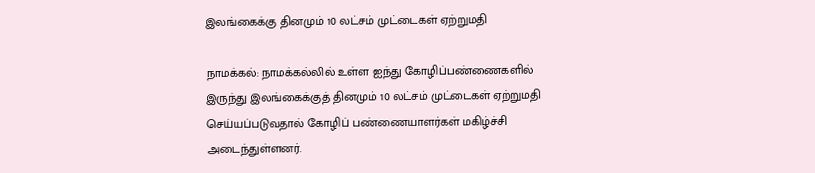இலங்கைக்கு தினமும் 10 லட்சம் முட்டைகள் ஏற்றுமதி

நாமக்கல்: நாமக்கல்லில் உள்ள ஐந்து கோழிப்பண்ணைகளில் இருந்து இலங்கைக்குத் தினமும் 10 லட்சம் முட்டைகள் ஏற்றுமதி செய்யப்படுவதால் கோழிப் பண்ணையாளர்கள் மகிழ்ச்சி அடைந்துள்ளனர்.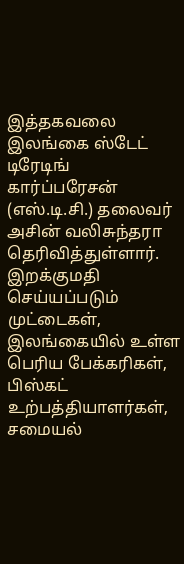இத்தகவலை இலங்கை ஸ்டேட் டிரேடிங் கார்ப்பரேசன் (எஸ்.டி.சி.) தலைவர் அசின் வலிசுந்தரா தெரிவித்துள்ளார். இறக்குமதி செய்யப்படும் முட்டைகள், இலங்கையில் உள்ள பெரிய பேக்கரிகள், பிஸ்கட் உற்பத்தியாளர்கள், சமையல்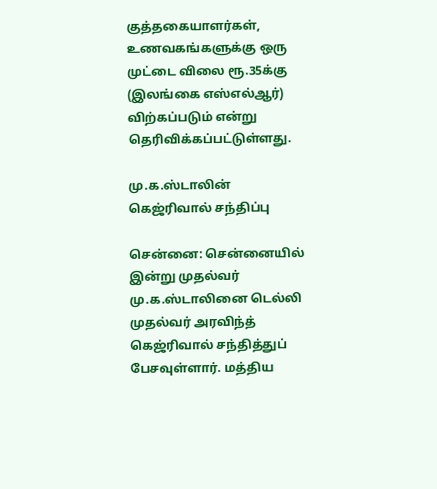குத்தகையாளர்கள், உணவகங்களுக்கு ஒரு முட்டை விலை ரூ.35க்கு (இலங்கை எஸ்எல்ஆர்) விற்கப்படும் என்று தெரிவிக்கப்பட்டுள்ளது.

மு.க.ஸ்டாலின் கெஜ்ரிவால் சந்திப்பு

சென்னை: சென்னையில் இன்று முதல்வர் மு.க.ஸ்டாலினை டெல்லி முதல்வர் அரவிந்த் கெஜ்ரிவால் சந்தித்துப் பேசவுள்ளார். மத்திய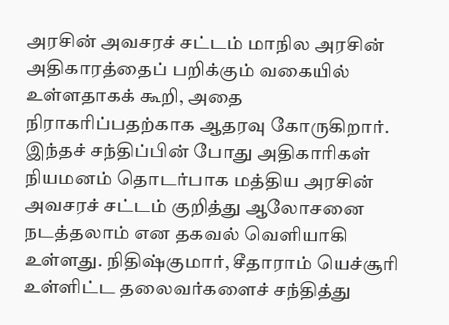அரசின் அவசரச் சட்டம் மாநில அரசின் அதிகாரத்தைப் பறிக்கும் வகையில் உள்ளதாகக் கூறி, அதை நிராகரிப்பதற்காக ஆதரவு கோருகிறார். இந்தச் சந்திப்பின் போது அதிகாரிகள் நியமனம் தொடர்பாக மத்திய அரசின் அவசரச் சட்டம் குறித்து ஆலோசனை நடத்தலாம் என தகவல் வெளியாகி உள்ளது. நிதிஷ்குமார், சீதாராம் யெச்சூரி உள்ளிட்ட தலைவர்களைச் சந்தித்து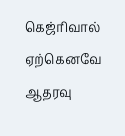கெஜ்ரிவால் ஏற்கெனவே ஆதரவு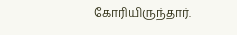கோரியிருந்தார்.